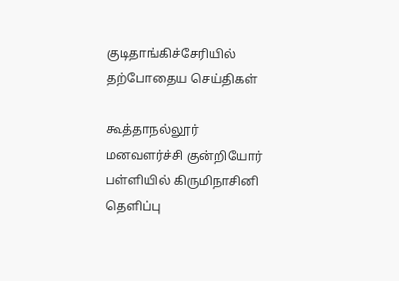குடிதாங்கிச்சேரியில்
தற்போதைய செய்திகள்

கூத்தாநல்லூர் மனவளர்ச்சி குன்றியோர் பள்ளியில் கிருமிநாசினி தெளிப்பு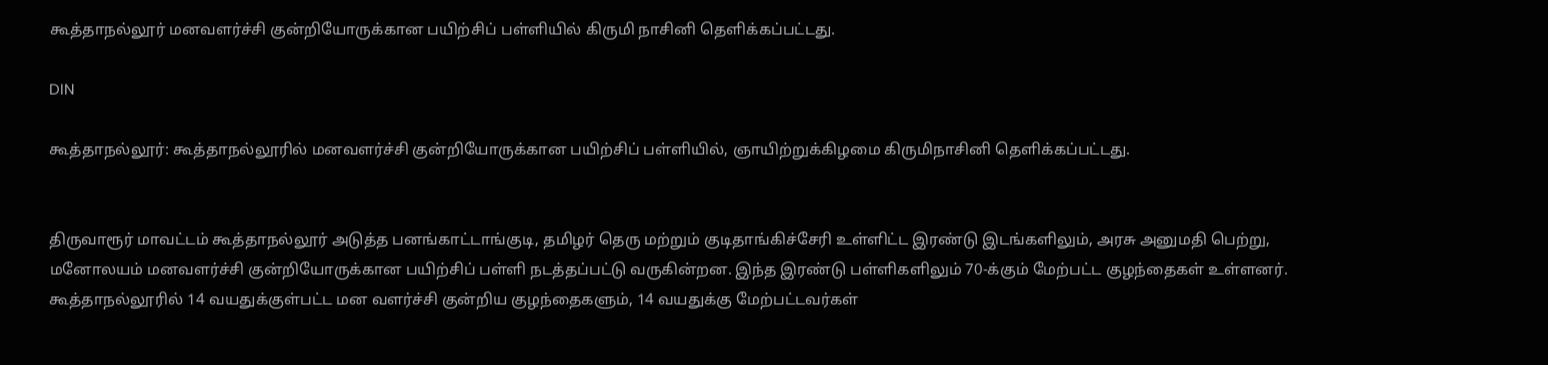கூத்தாநல்லூர் மனவளர்ச்சி குன்றியோருக்கான பயிற்சிப் பள்ளியில் கிருமி நாசினி தெளிக்கப்பட்டது.

DIN

கூத்தாநல்லூர்: கூத்தாநல்லூரில் மனவளர்ச்சி குன்றியோருக்கான பயிற்சிப் பள்ளியில், ஞாயிற்றுக்கிழமை கிருமிநாசினி தெளிக்கப்பட்டது.


திருவாரூர் மாவட்டம் கூத்தாநல்லூர் அடுத்த பனங்காட்டாங்குடி, தமிழர் தெரு மற்றும் குடிதாங்கிச்சேரி உள்ளிட்ட இரண்டு இடங்களிலும், அரசு அனுமதி பெற்று, மனோலயம் மனவளர்ச்சி குன்றியோருக்கான பயிற்சிப் பள்ளி நடத்தப்பட்டு வருகின்றன. இந்த இரண்டு பள்ளிகளிலும் 70-க்கும் மேற்பட்ட குழந்தைகள் உள்ளனர். கூத்தாநல்லூரில் 14 வயதுக்குள்பட்ட மன வளர்ச்சி குன்றிய குழந்தைகளும், 14 வயதுக்கு மேற்பட்டவர்கள்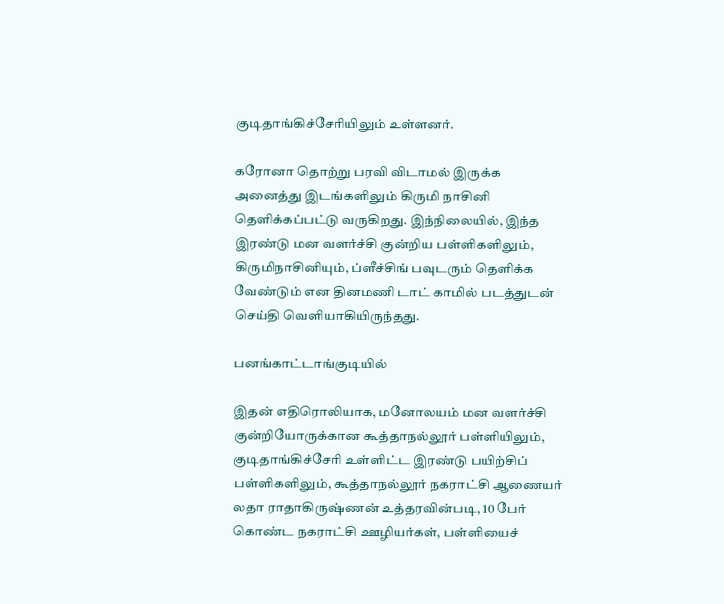குடிதாங்கிச்சேரியிலும் உள்ளனர்.

கரோனா தொற்று பரவி விடாமல் இருக்க அனைத்து இடங்களிலும் கிருமி நாசினி தெளிக்கப்பட்டு வருகிறது. இந்நிலையில், இந்த இரண்டு மன வளர்ச்சி குன்றிய பள்ளிகளிலும், கிருமிநாசினியும், ப்ளீச்சிங் பவுடரும் தெளிக்க வேண்டும் என தினமணி டாட் காமில் படத்துடன் செய்தி வெளியாகியிருந்தது.

பனங்காட்டாங்குடியில்

இதன் எதிரொலியாக, மனோலயம் மன வளர்ச்சி குன்றியோருக்கான கூத்தாநல்லூர் பள்ளியிலும், குடிதாங்கிச்சேரி உள்ளிட்ட இரண்டு பயிற்சிப் பள்ளிகளிலும், கூத்தாநல்லூர் நகராட்சி ஆணையர் லதா ராதாகிருஷ்ணன் உத்தரவின்படி, 10 பேர் கொண்ட நகராட்சி ஊழியர்கள், பள்ளியைச்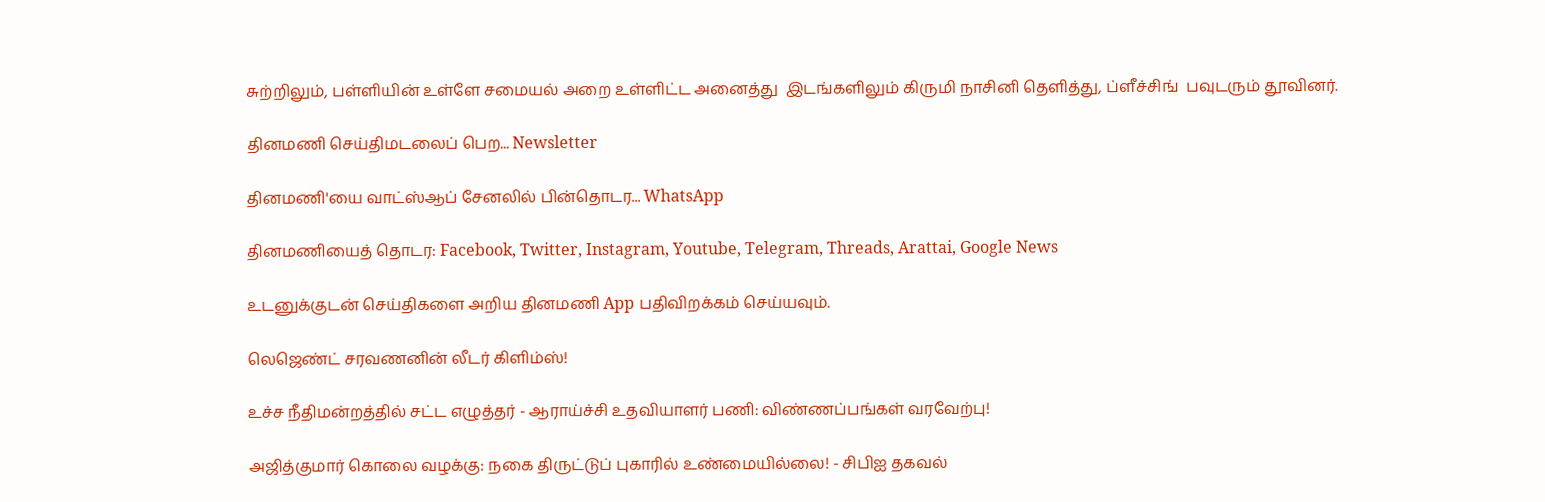சுற்றிலும், பள்ளியின் உள்ளே சமையல் அறை உள்ளிட்ட அனைத்து  இடங்களிலும் கிருமி நாசினி தெளித்து, ப்ளீச்சிங்  பவுடரும் தூவினர்.

தினமணி செய்திமடலைப் பெற... Newsletter

தினமணி'யை வாட்ஸ்ஆப் சேனலில் பின்தொடர... WhatsApp

தினமணியைத் தொடர: Facebook, Twitter, Instagram, Youtube, Telegram, Threads, Arattai, Google News

உடனுக்குடன் செய்திகளை அறிய தினமணி App பதிவிறக்கம் செய்யவும்.

லெஜெண்ட் சரவணனின் லீடர் கிளிம்ஸ்!

உச்ச நீதிமன்றத்தில் சட்ட எழுத்தர் - ஆராய்ச்சி உதவியாளர் பணி: விண்ணப்பங்கள் வரவேற்பு!

அஜித்குமார் கொலை வழக்கு: நகை திருட்டுப் புகாரில் உண்மையில்லை! - சிபிஐ தகவல்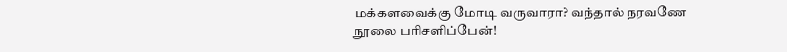மக்களவைக்கு மோடி வருவாரா? வந்தால் நரவணே நூலை பரிசளிப்பேன்!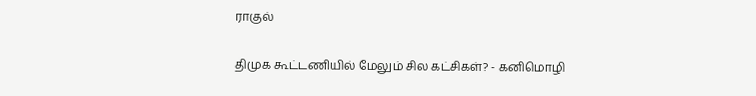ராகுல்

திமுக கூட்டணியில் மேலும் சில கட்சிகள்? - கனிமொழி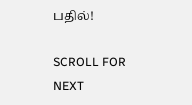பதில்!

SCROLL FOR NEXT